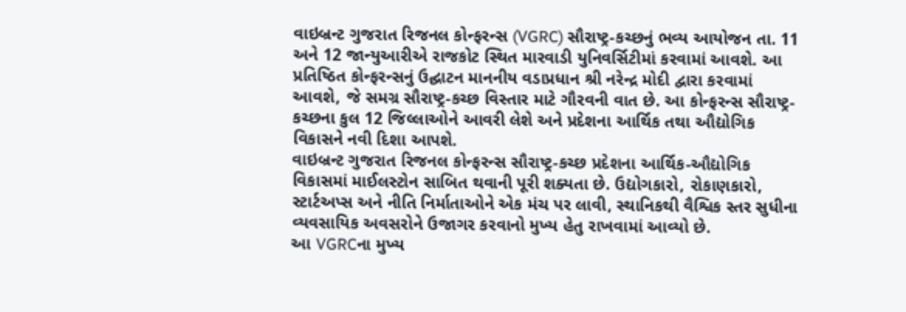વાઇબ્રન્ટ ગુજરાત રિજનલ કોન્ફરન્સ (VGRC) સૌરાષ્ટ્ર-કચ્છનું ભવ્ય આયોજન તા. 11 અને 12 જાન્યુઆરીએ રાજકોટ સ્થિત મારવાડી યુનિવર્સિટીમાં કરવામાં આવશે. આ પ્રતિષ્ઠિત કોન્ફરન્સનું ઉદ્ઘાટન માનનીય વડાપ્રધાન શ્રી નરેન્દ્ર મોદી દ્વારા કરવામાં આવશે, જે સમગ્ર સૌરાષ્ટ્ર-કચ્છ વિસ્તાર માટે ગૌરવની વાત છે. આ કોન્ફરન્સ સૌરાષ્ટ્ર-કચ્છના કુલ 12 જિલ્લાઓને આવરી લેશે અને પ્રદેશના આર્થિક તથા ઔદ્યોગિક વિકાસને નવી દિશા આપશે.
વાઇબ્રન્ટ ગુજરાત રિજનલ કોન્ફરન્સ સૌરાષ્ટ્ર-કચ્છ પ્રદેશના આર્થિક-ઔદ્યોગિક વિકાસમાં માઈલસ્ટોન સાબિત થવાની પૂરી શક્યતા છે. ઉદ્યોગકારો, રોકાણકારો, સ્ટાર્ટઅપ્સ અને નીતિ નિર્માતાઓને એક મંચ પર લાવી, સ્થાનિકથી વૈશ્વિક સ્તર સુધીના વ્યવસાયિક અવસરોને ઉજાગર કરવાનો મુખ્ય હેતુ રાખવામાં આવ્યો છે.
આ VGRCના મુખ્ય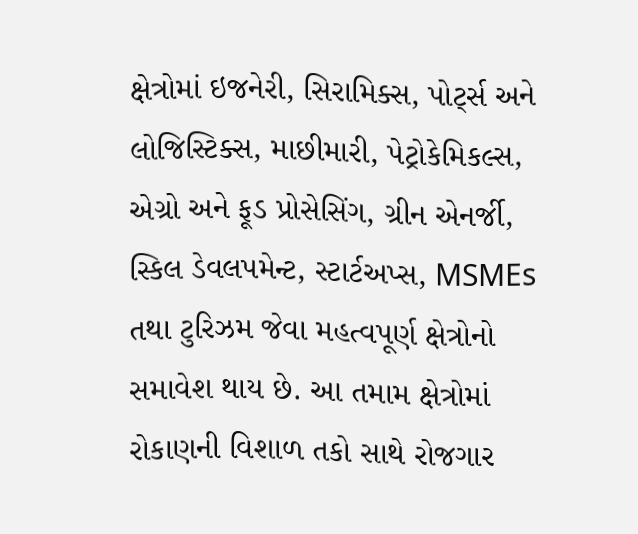ક્ષેત્રોમાં ઇજનેરી, સિરામિક્સ, પોર્ટ્સ અને લોજિસ્ટિક્સ, માછીમારી, પેટ્રોકેમિકલ્સ, એગ્રો અને ફૂડ પ્રોસેસિંગ, ગ્રીન એનર્જી, સ્કિલ ડેવલપમેન્ટ, સ્ટાર્ટઅપ્સ, MSMEs તથા ટુરિઝમ જેવા મહત્વપૂર્ણ ક્ષેત્રોનો સમાવેશ થાય છે. આ તમામ ક્ષેત્રોમાં રોકાણની વિશાળ તકો સાથે રોજગાર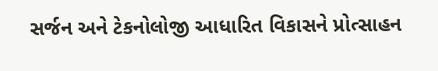સર્જન અને ટેકનોલોજી આધારિત વિકાસને પ્રોત્સાહન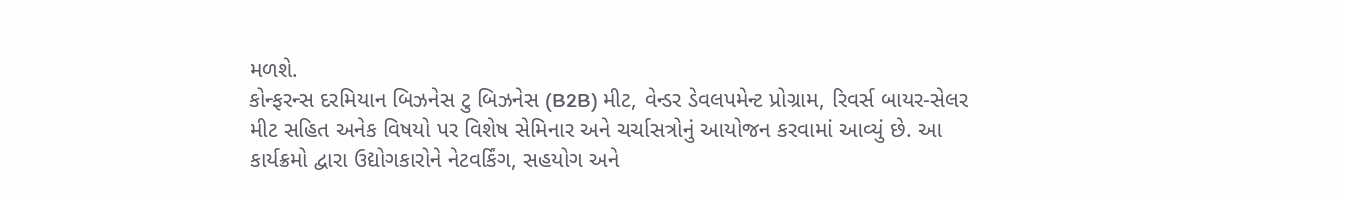મળશે.
કોન્ફરન્સ દરમિયાન બિઝનેસ ટુ બિઝનેસ (B2B) મીટ, વેન્ડર ડેવલપમેન્ટ પ્રોગ્રામ, રિવર્સ બાયર-સેલર મીટ સહિત અનેક વિષયો પર વિશેષ સેમિનાર અને ચર્ચાસત્રોનું આયોજન કરવામાં આવ્યું છે. આ કાર્યક્રમો દ્વારા ઉદ્યોગકારોને નેટવર્કિંગ, સહયોગ અને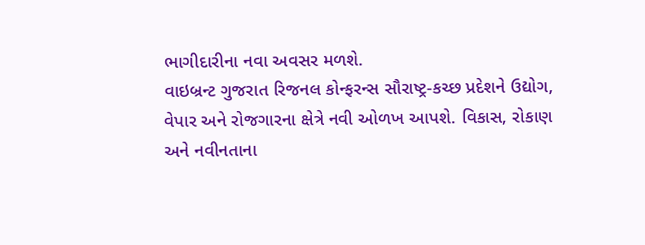ભાગીદારીના નવા અવસર મળશે.
વાઇબ્રન્ટ ગુજરાત રિજનલ કોન્ફરન્સ સૌરાષ્ટ્ર-કચ્છ પ્રદેશને ઉદ્યોગ, વેપાર અને રોજગારના ક્ષેત્રે નવી ઓળખ આપશે. વિકાસ, રોકાણ અને નવીનતાના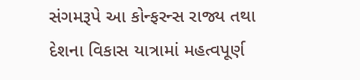સંગમરૂપે આ કોન્ફરન્સ રાજ્ય તથા દેશના વિકાસ યાત્રામાં મહત્વપૂર્ણ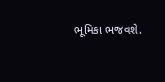ભૂમિકા ભજવશે.